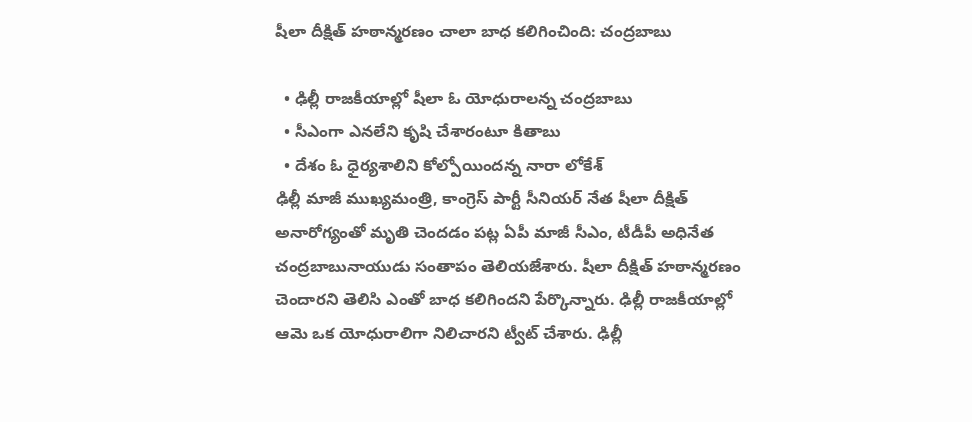షీలా దీక్షిత్ హఠాన్మరణం చాలా బాధ కలిగించింది: చంద్రబాబు

  • ఢిల్లీ రాజకీయాల్లో షీలా ఓ యోధురాలన్న చంద్రబాబు
  • సీఎంగా ఎనలేని కృషి చేశారంటూ కితాబు
  • దేశం ఓ ధైర్యశాలిని కోల్పోయిందన్న నారా లోకేశ్
ఢిల్లీ మాజీ ముఖ్యమంత్రి, కాంగ్రెస్ పార్టీ సీనియర్ నేత షీలా దీక్షిత్ అనారోగ్యంతో మృతి చెందడం పట్ల ఏపీ మాజీ సీఎం, టీడీపీ అధినేత చంద్రబాబునాయుడు సంతాపం తెలియజేశారు. షీలా దీక్షిత్ హఠాన్మరణం చెందారని తెలిసి ఎంతో బాధ కలిగిందని పేర్కొన్నారు. ఢిల్లీ రాజకీయాల్లో ఆమె ఒక యోధురాలిగా నిలిచారని ట్వీట్ చేశారు. ఢిల్లీ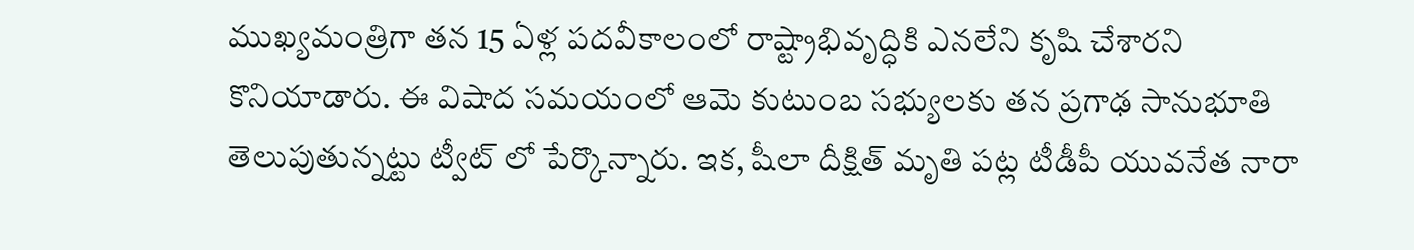ముఖ్యమంత్రిగా తన 15 ఏళ్ల పదవీకాలంలో రాష్ట్రాభివృద్ధికి ఎనలేని కృషి చేశారని కొనియాడారు. ఈ విషాద సమయంలో ఆమె కుటుంబ సభ్యులకు తన ప్రగాఢ సానుభూతి తెలుపుతున్నట్టు ట్వీట్ లో పేర్కొన్నారు. ఇక, షీలా దీక్షిత్ మృతి పట్ల టీడీపీ యువనేత నారా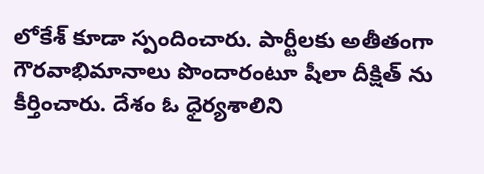లోకేశ్ కూడా స్పందించారు. పార్టీలకు అతీతంగా గౌరవాభిమానాలు పొందారంటూ షీలా దీక్షిత్ ను కీర్తించారు. దేశం ఓ ధైర్యశాలిని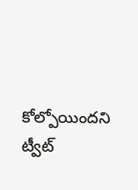కోల్పోయిందని ట్వీట్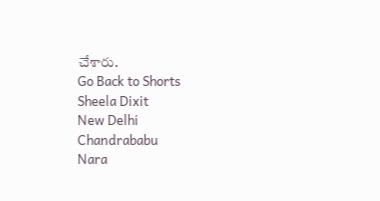చేశారు.
Go Back to Shorts
Sheela Dixit
New Delhi
Chandrababu
Nara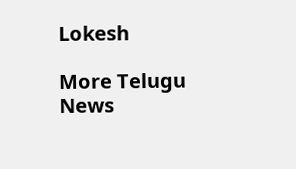Lokesh

More Telugu News